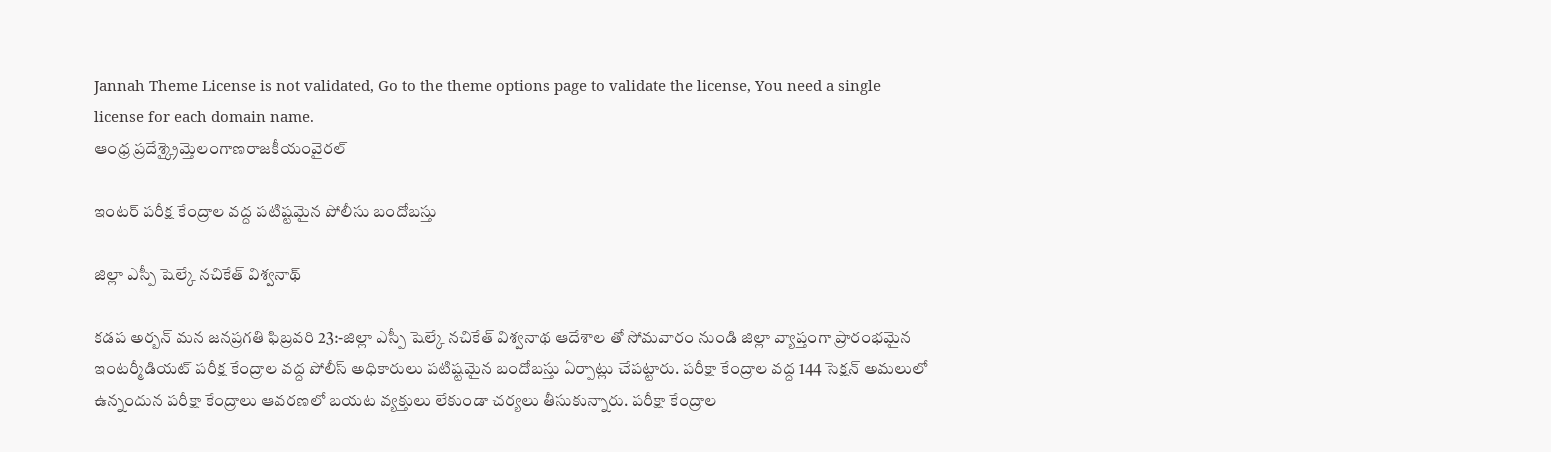Jannah Theme License is not validated, Go to the theme options page to validate the license, You need a single license for each domain name.
ఆంధ్ర ప్రదేశ్క్రైమ్తెలంగాణరాజకీయంవైరల్

ఇంటర్ పరీక్ష కేంద్రాల వద్ద పటిష్టమైన పోలీసు బందోబస్తు

జిల్లా ఎస్పీ షెల్కే నచికేత్ విశ్వనాథ్

కడప అర్బన్ మన జనప్రగతి ఫిబ్రవరి 23:-జిల్లా ఎస్పీ షెల్కే నచికేత్ విశ్వనాథ ఆదేశాల తో సోమవారం నుండి జిల్లా వ్యాప్తంగా ప్రారంభమైన ఇంటర్మీడియట్ పరీక్ష కేంద్రాల వద్ద పోలీస్ అధికారులు పటిష్టమైన బందోబస్తు ఏర్పాట్లు చేపట్టారు. పరీక్షా కేంద్రాల వద్ద 144 సెక్షన్ అమలులో ఉన్నందున పరీక్షా కేంద్రాలు ఆవరణలో బయట వ్యక్తులు లేకుండా చర్యలు తీసుకున్నారు. పరీక్షా కేంద్రాల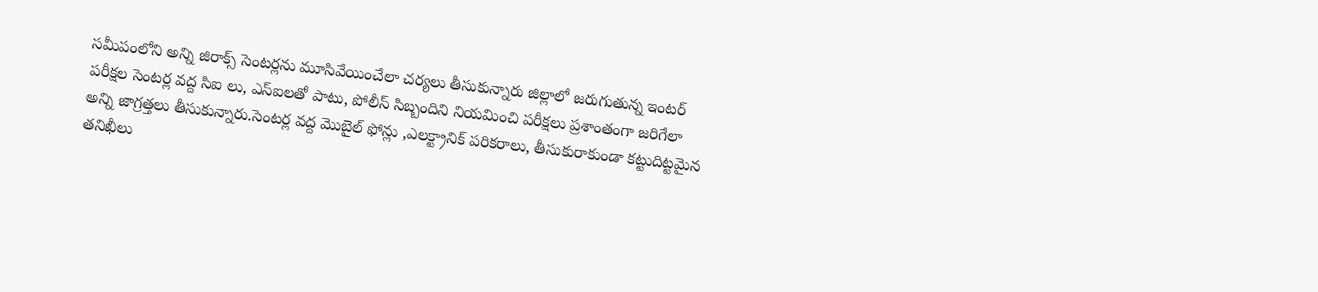సమీపంలోని అన్ని జిరాక్స్‌ సెంటర్లను మూసివేయించేలా చర్యలు తీసుకున్నారు జిల్లాలో జరుగుతున్న ఇంటర్ పరీక్షల సెంటర్ల వద్ద సిఐ లు, ఎస్ఐలతో పాటు, పోలీస్ సిబ్బందిని నియమించి పరీక్షలు ప్రశాంతంగా జరిగేలా అన్ని జాగ్రత్తలు తీసుకున్నారు.సెంటర్ల వద్ద మొబైల్ ఫోన్లు ,ఎలక్ట్రానిక్ పరికరాలు, తీసుకురాకుండా కట్టుదిట్టమైన తనిఖీలు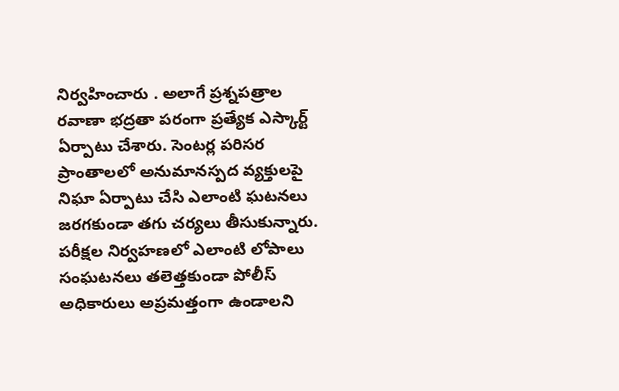నిర్వహించారు . అలాగే ప్రశ్నపత్రాల రవాణా భద్రతా పరంగా ప్రత్యేక ఎస్కార్ట్ ఏర్పాటు చేశారు. సెంటర్ల పరిసర ప్రాంతాలలో అనుమానస్పద వ్యక్తులపై నిఘా ఏర్పాటు చేసి ఎలాంటి ఘటనలు జరగకుండా తగు చర్యలు తీసుకున్నారు. పరీక్షల నిర్వహణలో ఎలాంటి లోపాలు సంఘటనలు తలెత్తకుండా పోలీస్ అధికారులు అప్రమత్తంగా ఉండాలని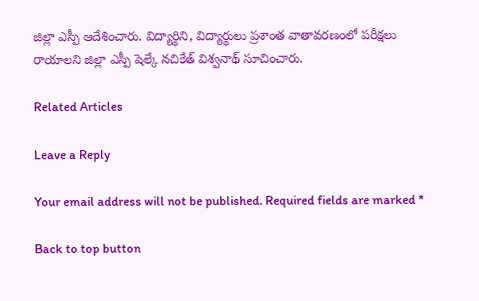జిల్లా ఎస్పీ ఆదేశించారు. విద్యార్థిని, విద్యార్థులు ప్రశాంత వాతావరణంలో పరీక్షలు రాయాలని జిల్లా ఎస్పీ షెల్కే నచికేత్ విశ్వనాథ్ సూచించారు.

Related Articles

Leave a Reply

Your email address will not be published. Required fields are marked *

Back to top button